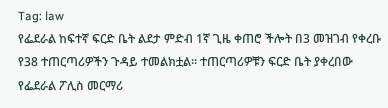Tag: law
የፌደራል ከፍተኛ ፍርድ ቤት ልደታ ምድብ 1ኛ ጊዜ ቀጠሮ ችሎት በ3 መዝገብ የቀረቡ የ38 ተጠርጣሪዎችን ጉዳይ ተመልክቷል። ተጠርጣሪዎቹን ፍርድ ቤት ያቀረበው የፌደራል ፖሊስ መርማሪ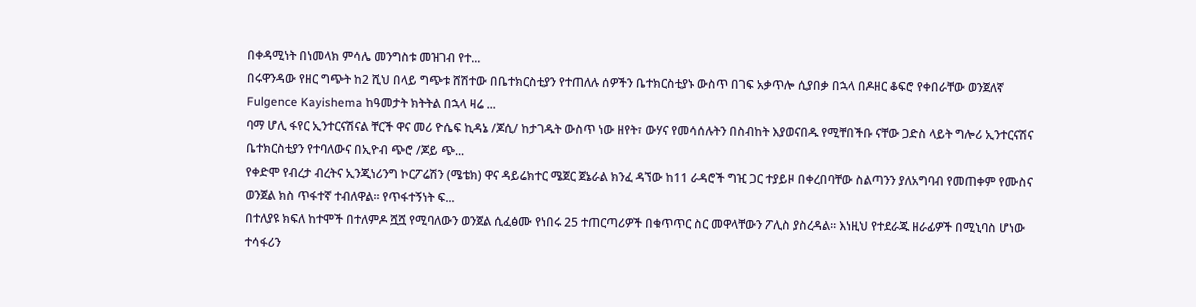በቀዳሚነት በነመላክ ምሳሌ መንግስቱ መዝገብ የተ...
በሩዋንዳው የዘር ግጭት ከ2 ሺህ በላይ ግጭቱ ሸሽተው በቤተክርስቲያን የተጠለሉ ሰዎችን ቤተክርስቲያኑ ውስጥ በገፍ አቃጥሎ ሲያበቃ በኋላ በዶዘር ቆፍሮ የቀበራቸው ወንጀለኛ Fulgence Kayishema ከዓመታት ክትትል በኋላ ዛሬ ...
ባማ ሆሊ ፋየር ኢንተርናሽናል ቸርች ዋና መሪ ዮሴፍ ኪዳኔ /ጆሲ/ ከታገዱት ውስጥ ነው ዘየት፣ ውሃና የመሳሰሉትን በስብከት እያወናበዱ የሚቸበችቡ ናቸው ጋድስ ላይት ግሎሪ ኢንተርናሽና ቤተክርስቲያን የተባለውና በኢዮብ ጭሮ /ጆይ ጭ...
የቀድሞ የብረታ ብረትና ኢንጂነሪንግ ኮርፖሬሽን (ሜቴክ) ዋና ዳይሬክተር ሜጀር ጀኔራል ክንፈ ዳኘው ከ11 ራዳሮች ግዢ ጋር ተያይዞ በቀረበባቸው ስልጣንን ያለአግባብ የመጠቀም የሙስና ወንጀል ክስ ጥፋተኛ ተብለዋል፡፡ የጥፋተኝነት ፍ...
በተለያዩ ክፍለ ከተሞች በተለምዶ ሿሿ የሚባለውን ወንጀል ሲፈፅሙ የነበሩ 25 ተጠርጣሪዎች በቁጥጥር ስር መዋላቸውን ፖሊስ ያስረዳል። እነዚህ የተደራጁ ዘራፊዎች በሚኒባስ ሆነው ተሳፋሪን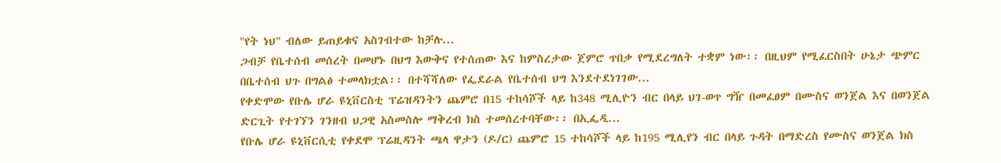"የት ነህ" ብለው ይጠይቁና አስገብተው ከቻሉ...
ጋብቻ የቤተሰብ መሰረት በመሆኑ በህግ እውቅና የተሰጠው እና ከምስረታው ጀምሮ ጥበቃ የሚደረግለት ተቋም ነው፡፡ በዚህም የሚፈርስበት ሁኔታ ጭምር በቤተሰብ ህጉ በግልፅ ተመላክቷል፡፡ በተሻሻለው የፌደራል የቤተሰብ ህግ እንደተደነገገው...
የቀድሞው የቡሌ ሆራ ዩኒቨርስቲ ፕሬዝዳንትን ጨምሮ በ15 ተከሳሾች ላይ ከ348 ሚሊዮን ብር በላይ ህገ-ወጥ ግዥ በመፈፀም በሙስና ወንጀል እና በወንጀል ድርጊት የተገኘን ገንዘብ ህጋዊ አስመስሎ ማቅረብ ክስ ተመሰረተባቸው፡፡ በኢፌዲ...
የቡሌ ሆራ ዩኒቨርሲቲ የቀደሞ ፕሬዚዳንት ጫላ ዋታን (ዶ/ር) ጨምሮ 15 ተከሳሾች ላይ ከ195 ሚሊየን ብር በላይ ጉዳት በማድረስ የሙስና ወንጀል ክስ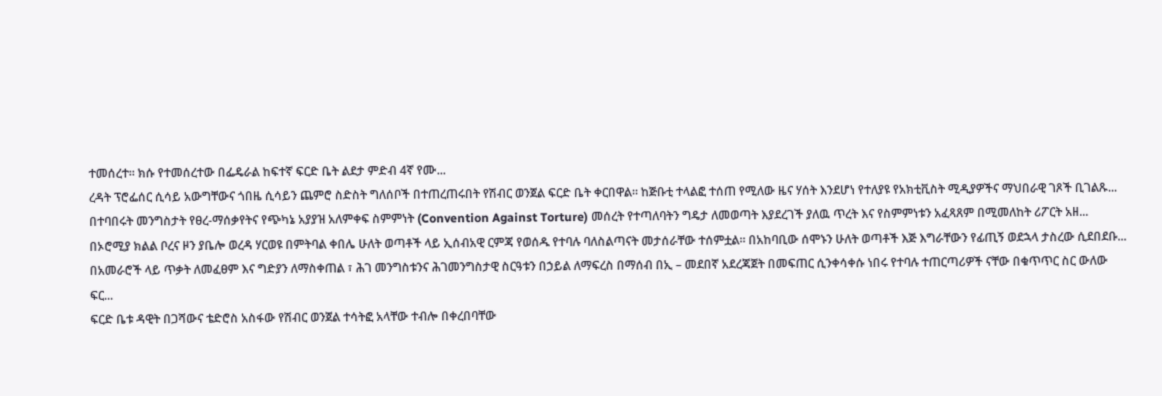ተመሰረተ፡፡ ክሱ የተመሰረተው በፌዴራል ከፍተኛ ፍርድ ቤት ልደታ ምድብ 4ኛ የሙ...
ረዳት ፕሮፌሰር ሲሳይ አውግቸውና ጎበዜ ሲሳይን ጨምሮ ስድስት ግለሰቦች በተጠረጠሩበት የሽብር ወንጀል ፍርድ ቤት ቀርበዋል። ከጅቡቲ ተላልፎ ተሰጠ የሚለው ዜና ሃሰት እንደሆነ የተለያዩ የአክቲቪስት ሚዲያዎችና ማህበራዊ ገጾች ቢገልጹ...
በተባበሩት መንግስታት የፀረ-ማሰቃየትና የጭካኔ አያያዝ አለምቀፍ ስምምነት (Convention Against Torture) መሰረት የተጣለባትን ግዴታ ለመወጣት እያደረገች ያለዉ ጥረት እና የስምምነቱን አፈጻጸም በሚመለከት ሪፖርት አዘ...
በኦሮሚያ ክልል ቦረና ዞን ያቤሎ ወረዳ ሃርወዩ በምትባል ቀበሌ ሁለት ወጣቶች ላይ ኢሰብአዊ ርምጃ የወሰዱ የተባሉ ባለስልጣናት መታሰራቸው ተሰምቷል። በአከባቢው ሰሞኑን ሁለት ወጣቶች እጅ እግራቸውን የፊጢኝ ወደኋላ ታስረው ሲደበደቡ...
በአመራሮች ላይ ጥቃት ለመፈፀም እና ግድያን ለማስቀጠል ፣ ሕገ መንግስቱንና ሕገመንግስታዊ ስርዓቱን በኃይል ለማፍረስ በማሰብ በኢ – መደበኛ አደረጃጀት በመፍጠር ሲንቀሳቀሱ ነበሩ የተባሉ ተጠርጣሪዎች ናቸው በቁጥጥር ስር ውለው ፍር...
ፍርድ ቤቱ ዳዊት በጋሻውና ቴድሮስ አስፋው የሽብር ወንጀል ተሳትፎ አላቸው ተብሎ በቀረበባቸው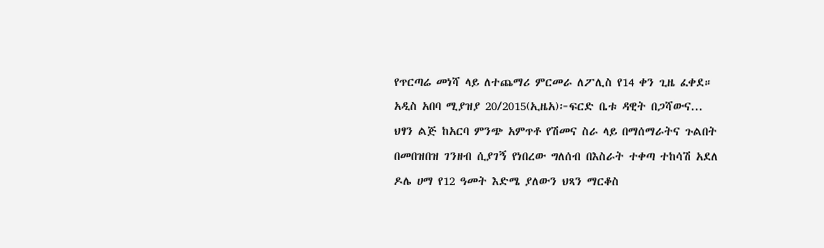የጥርጣሬ መነሻ ላይ ለተጨማሪ ምርመራ ለፖሊስ የ14 ቀን ጊዜ ፈቀደ። አዲስ አበባ ሚያዝያ 20/2015(ኢዜአ)፦ፍርድ ቤቱ ዳዊት በጋሻውና...
ህፃን ልጅ ከአርባ ምንጭ አምጥቶ የሽመና ስራ ላይ በማሰማራትና ጉልበት በመበዝበዝ ገንዘብ ሲያገኝ የነበረው ግለሰብ በእስራት ተቀጣ ተከሳሽ አደለ ዶሌ ሀማ የ12 ዓመት እድሜ ያለውን ህጻን ማርቆስ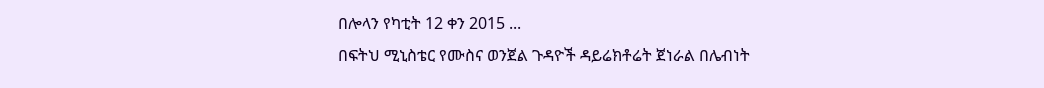በሎላን የካቲት 12 ቀን 2015 ...
በፍትህ ሚኒስቴር የሙስና ወንጀል ጉዳዮች ዳይሬክቶሬት ጀነራል በሌብነት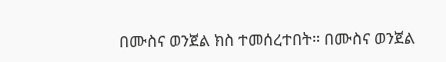በሙስና ወንጀል ክስ ተመሰረተበት። በሙስና ወንጀል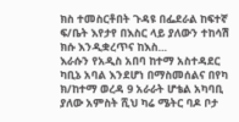ክስ ተመስርቶበት ጉዳዩ በፌደራል ከፍተኛ ፍ/ቤት እየታየ በእስር ላይ ያለውን ተከሳሽ ክሱ እንዲቋረጥና ከእስ...
እራሱን የአዲስ አበባ ከተማ አስተዳደር ካቢኔ አባል እንደሆነ በማስመሰልና በየካ ክ/ከተማ ወረዳ 9 አራራት ሆቴል አካባቢ ያለው አምስት ሺህ ካሬ ሜትር ባዶ ቦታ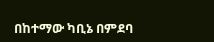በከተማው ካቢኔ በምደባ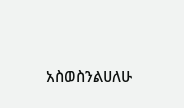አስወስንልሀለሁ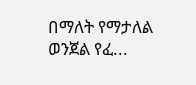በማለት የማታለል ወንጀል የፈ...